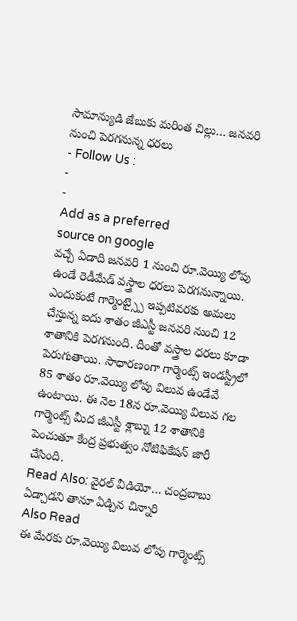సామాన్యుడి జేబుకు మరింత చిల్లు… జనవరి నుంచి పెరగనున్న ధరలు
- Follow Us :
-
-
Add as a preferred
source on google
వచ్చే ఏడాది జనవరి 1 నుంచి రూ.వెయ్యి లోపు ఉండే రెడీమేడ్ వస్త్రాల ధరలు పెరగనున్నాయి. ఎందుకంటే గార్మెంట్స్పై ఇప్పటివరకు అమలు చేస్తున్న ఐదు శాతం జీఎస్టీ జనవరి నుంచి 12 శాతానికి పెరగనుంది. దీంతో వస్త్రాల ధరలు కూడా పెరుగుతాయి. సాధారణంగా గార్మెంట్స్ ఇండస్ట్రీలో 85 శాతం రూ.వెయ్యి లోపు విలువ ఉండేవే ఉంటాయి. ఈ నెల 18న రూ.వెయ్యి విలువ గల గార్మెంట్స్ మీద జీఎస్టీ శ్లాబ్ను 12 శాతానికి పెంచుతూ కేంద్ర ప్రభుత్వం నోటిఫికేషన్ జారీ చేసింది.
Read Also: వైరల్ వీడియో… చంద్రబాబు ఏడ్చాడని తానూ ఏడ్చిన చిన్నారి
Also Read
ఈ మేరకు రూ.వెయ్యి విలువ లోపు గార్మెంట్స్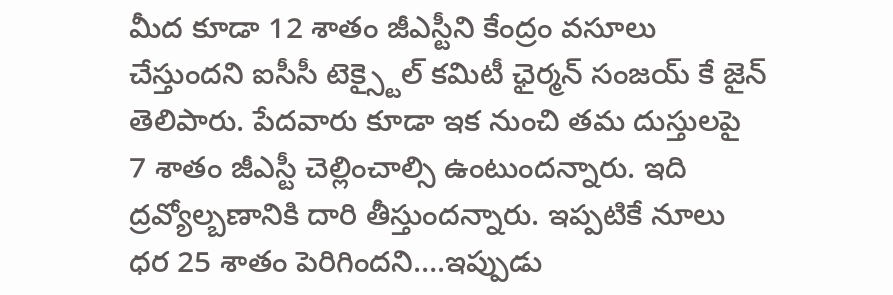మీద కూడా 12 శాతం జీఎస్టీని కేంద్రం వసూలు చేస్తుందని ఐసీసీ టెక్స్టైల్ కమిటీ ఛైర్మన్ సంజయ్ కే జైన్ తెలిపారు. పేదవారు కూడా ఇక నుంచి తమ దుస్తులపై 7 శాతం జీఎస్టీ చెల్లించాల్సి ఉంటుందన్నారు. ఇది ద్రవ్యోల్బణానికి దారి తీస్తుందన్నారు. ఇప్పటికే నూలు ధర 25 శాతం పెరిగిందని….ఇప్పుడు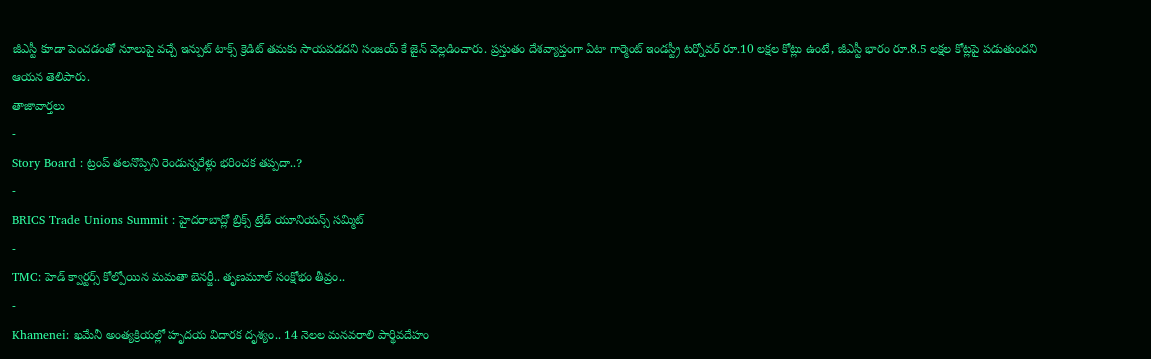జీఎస్టీ కూడా పెంచడంతో నూలుపై వచ్చే ఇన్పుట్ టాక్స్ క్రెడిట్ తమకు సాయపడదని సంజయ్ కే జైన్ వెల్లడించారు. ప్రస్తుతం దేశవ్యాప్తంగా ఏటా గార్మెంట్ ఇండస్ట్రీ టర్నోవర్ రూ.10 లక్షల కోట్లు ఉంటే, జీఎస్టీ భారం రూ.8.5 లక్షల కోట్లపై పడుతుందని ఆయన తెలిపారు.
తాజావార్తలు
-
Story Board : ట్రంప్ తలనొప్పిని రెండున్నరేళ్లు భరించక తప్పదా..?
-
BRICS Trade Unions Summit : హైదరాబాద్లో బ్రిక్స్ ట్రేడ్ యూనియన్స్ సమ్మిట్
-
TMC: హెడ్ క్వార్టర్స్ కోల్పోయిన మమతా బెనర్జీ.. తృణమూల్ సంక్షోభం తీవ్రం..
-
Khamenei: ఖమేనీ అంత్యక్రియల్లో హృదయ విదారక దృశ్యం.. 14 నెలల మనవరాలి పార్థివదేహం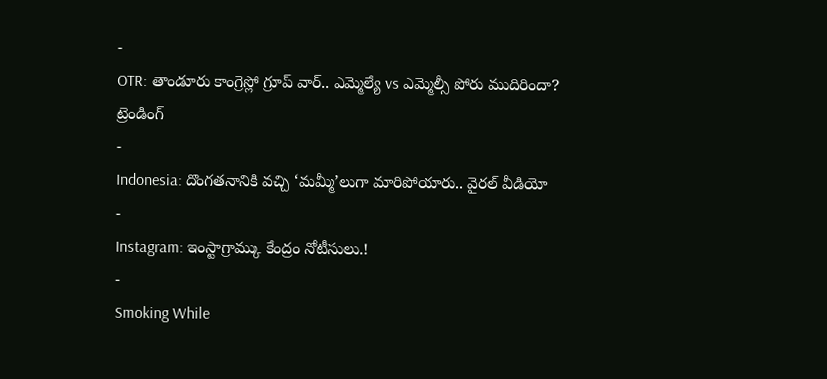-
OTR: తాండూరు కాంగ్రెస్లో గ్రూప్ వార్.. ఎమ్మెల్యే vs ఎమ్మెల్సీ పోరు ముదిరిందా?
ట్రెండింగ్
-
Indonesia: దొంగతనానికి వచ్చి ‘మమ్మీ’లుగా మారిపోయారు.. వైరల్ వీడియో
-
Instagram: ఇంస్టాగ్రామ్కు కేంద్రం నోటీసులు.!
-
Smoking While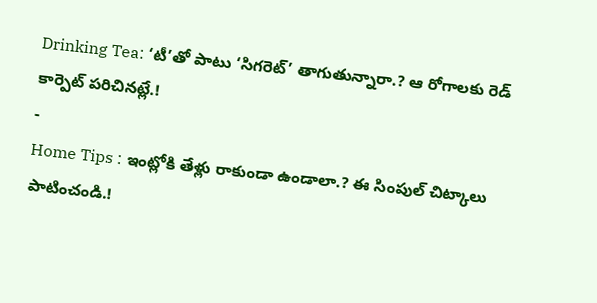Drinking Tea: ‘టీ’తో పాటు ‘సిగరెట్’ తాగుతున్నారా.? ఆ రోగాలకు రెడ్ కార్పెట్ పరిచినట్లే.!
-
Home Tips : ఇంట్లోకి తేళ్లు రాకుండా ఉండాలా.? ఈ సింపుల్ చిట్కాలు పాటించండి.!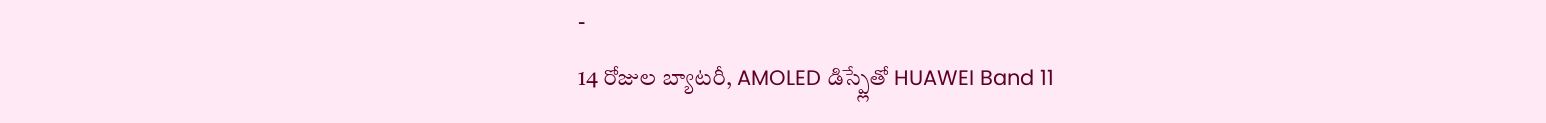-
14 రోజుల బ్యాటరీ, AMOLED డిస్ప్లేతో HUAWEI Band 11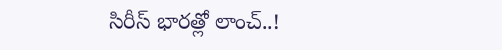సిరీస్ భారత్లో లాంచ్..!